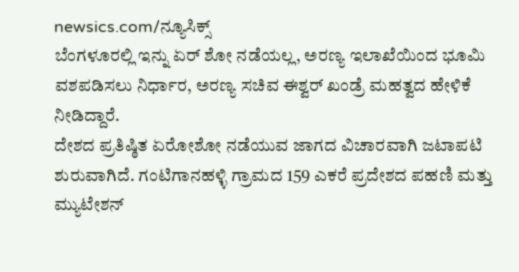newsics.com/ನ್ಯೂಸಿಕ್ಸ್
ಬೆಂಗಳೂರಲ್ಲಿ ಇನ್ನು ಏರ್ ಶೋ ನಡೆಯಲ್ಲ, ಅರಣ್ಯ ಇಲಾಖೆಯಿಂದ ಭೂಮಿ ವಶಪಡಿಸಲು ನಿರ್ಧಾರ, ಅರಣ್ಯ ಸಚಿವ ಈಶ್ವರ್ ಖಂಡ್ರೆ ಮಹತ್ವದ ಹೇಳಿಕೆ ನೀಡಿದ್ದಾರೆ.
ದೇಶದ ಪ್ರತಿಷ್ಠಿತ ಏರೋಶೋ ನಡೆಯುವ ಜಾಗದ ವಿಚಾರವಾಗಿ ಜಟಾಪಟಿ ಶುರುವಾಗಿದೆ. ಗಂಟಿಗಾನಹಳ್ಳಿ ಗ್ರಾಮದ 159 ಎಕರೆ ಪ್ರದೇಶದ ಪಹಣಿ ಮತ್ತು ಮ್ಯುಟೇಶನ್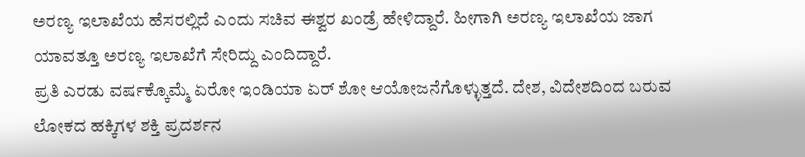ಅರಣ್ಯ ಇಲಾಖೆಯ ಹೆಸರಲ್ಲಿದೆ ಎಂದು ಸಚಿವ ಈಶ್ವರ ಖಂಡ್ರೆ ಹೇಳಿದ್ದಾರೆ. ಹೀಗಾಗಿ ಅರಣ್ಯ ಇಲಾಖೆಯ ಜಾಗ ಯಾವತ್ತೂ ಅರಣ್ಯ ಇಲಾಖೆಗೆ ಸೇರಿದ್ದು ಎಂದಿದ್ದಾರೆ.
ಪ್ರತಿ ಎರಡು ವರ್ಷಕ್ಕೊಮ್ಮೆ ಏರೋ ಇಂಡಿಯಾ ಏರ್ ಶೋ ಆಯೋಜನೆಗೊಳ್ಳುತ್ತದೆ. ದೇಶ, ವಿದೇಶದಿಂದ ಬರುವ ಲೋಕದ ಹಕ್ಕಿಗಳ ಶಕ್ತಿ ಪ್ರದರ್ಶನ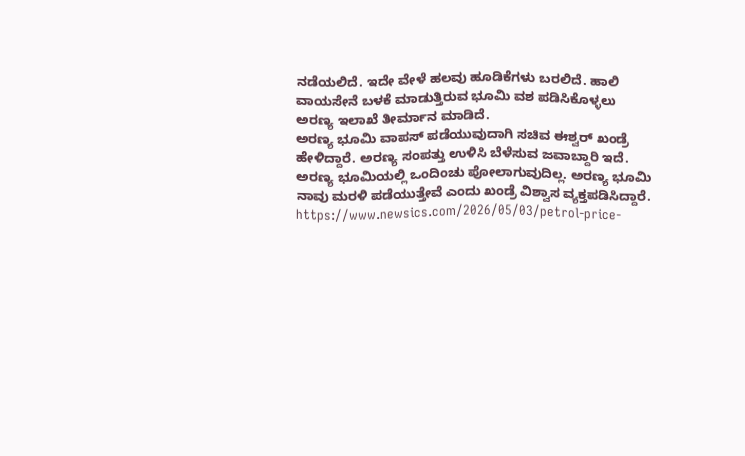ನಡೆಯಲಿದೆ. ಇದೇ ವೇಳೆ ಹಲವು ಹೂಡಿಕೆಗಳು ಬರಲಿದೆ. ಹಾಲಿ ವಾಯಸೇನೆ ಬಳಕೆ ಮಾಡುತ್ತಿರುವ ಭೂಮಿ ವಶ ಪಡಿಸಿಕೊಳ್ಳಲು ಅರಣ್ಯ ಇಲಾಖೆ ತೀರ್ಮಾನ ಮಾಡಿದೆ.
ಅರಣ್ಯ ಭೂಮಿ ವಾಪಸ್ ಪಡೆಯುವುದಾಗಿ ಸಚಿವ ಈಶ್ವರ್ ಖಂಡ್ರೆ ಹೇಳಿದ್ದಾರೆ. ಅರಣ್ಯ ಸಂಪತ್ತು ಉಳಿಸಿ ಬೆಳೆಸುವ ಜವಾಬ್ದಾರಿ ಇದೆ. ಅರಣ್ಯ ಭೂಮಿಯಲ್ಲಿ ಒಂದಿಂಚು ಪೋಲಾಗುವುದಿಲ್ಲ. ಅರಣ್ಯ ಭೂಮಿ ನಾವು ಮರಳಿ ಪಡೆಯುತ್ತೇವೆ ಎಂದು ಖಂಡ್ರೆ ವಿಶ್ವಾಸ ವ್ಯಕ್ತಪಡಿಸಿದ್ದಾರೆ.
https://www.newsics.com/2026/05/03/petrol-price-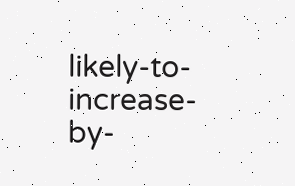likely-to-increase-by-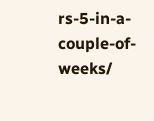rs-5-in-a-couple-of-weeks/